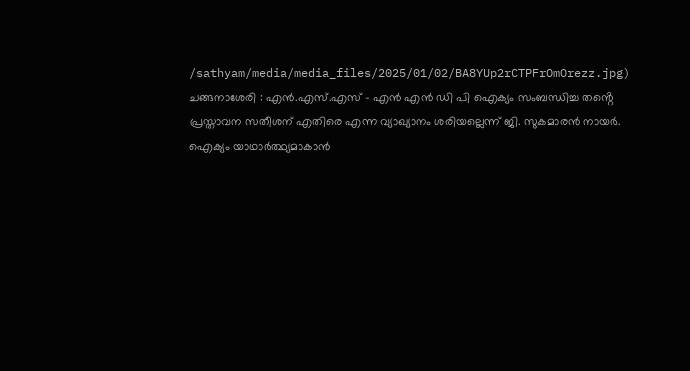/sathyam/media/media_files/2025/01/02/BA8YUp2rCTPFrOmOrezz.jpg)
ചങ്ങനാശേരി : എൻ.എസ്.എസ് – എൻ എൻ ഡി പി ഐക്യം സംബന്ധിച്ച തൻ്റെ പ്രസ്താവന സതീശന് എതിരെ എന്ന വ്യാഖ്യാനം ശരിയല്ലെന്ന് ജി. സുകമാരൻ നായർ.
ഐക്യം യാഥാർത്ഥ്യമാകാൻ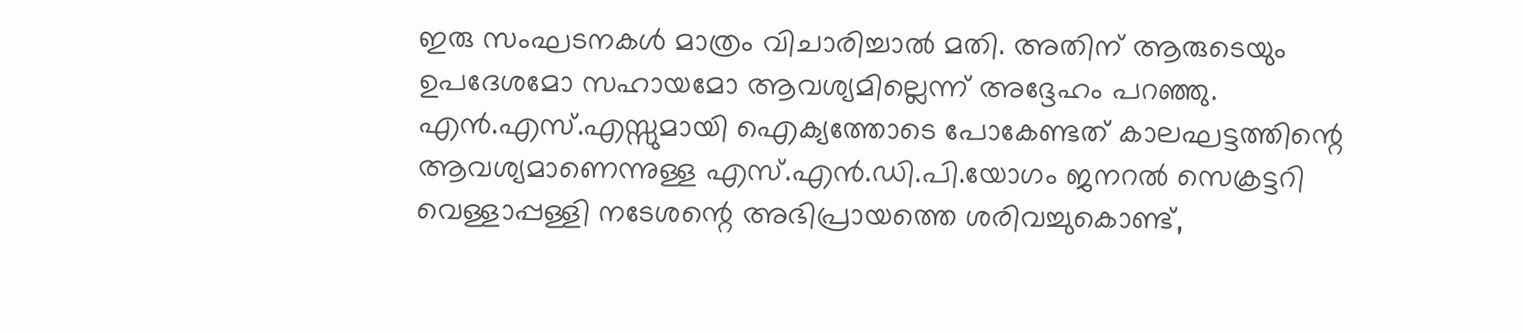ഇരു സംഘടനകൾ മാത്രം വിചാരിച്ചാൽ മതി. അതിന് ആരുടെയും ഉപദേശമോ സഹായമോ ആവശ്യമില്ലെന്ന് അദ്ദേഹം പറഞ്ഞു.
എൻ.എസ്.എസ്സുമായി ഐക്യത്തോടെ പോകേണ്ടത് കാലഘട്ടത്തിന്റെ ആവശ്യമാണെന്നുള്ള എസ്.എൻ.ഡി.പി.യോഗം ജനറൽ സെക്രട്ടറി വെള്ളാപ്പള്ളി നടേശന്റെ അഭിപ്രായത്തെ ശരിവച്ചുകൊണ്ട്,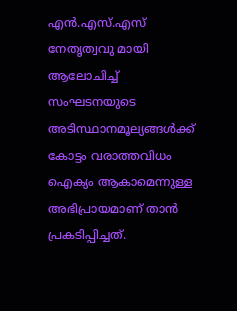എൻ.എസ്.എസ് നേതൃത്വവു മായി ആലോചിച്ച് സംഘടനയുടെ അടിസ്ഥാനമൂല്യങ്ങൾക്ക് കോട്ടം വരാത്തവിധം ഐക്യം ആകാമെന്നുള്ള അഭിപ്രായമാണ് താൻ പ്രകടിപ്പിച്ചത്.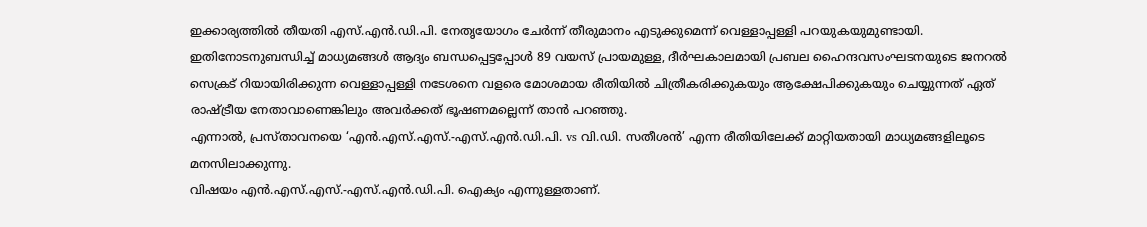ഇക്കാര്യത്തിൽ തീയതി എസ്.എൻ.ഡി.പി. നേതൃയോഗം ചേർന്ന് തീരുമാനം എടുക്കുമെന്ന് വെള്ളാപ്പള്ളി പറയുകയുമുണ്ടായി.
ഇതിനോടനുബന്ധിച്ച് മാധ്യമങ്ങൾ ആദ്യം ബന്ധപ്പെട്ടപ്പോൾ 89 വയസ് പ്രായമുള്ള, ദീർഘകാലമായി പ്രബല ഹൈന്ദവസംഘടനയുടെ ജനറൽ സെക്രട് റിയായിരിക്കുന്ന വെള്ളാപ്പള്ളി നടേശനെ വളരെ മോശമായ രീതിയിൽ ചിത്രീകരിക്കുകയും ആക്ഷേപിക്കുകയും ചെയ്യുന്നത് ഏത് രാഷ്ട്രീയ നേതാവാണെങ്കിലും അവർക്കത് ഭൂഷണമല്ലെന്ന് താൻ പറഞ്ഞു.
എന്നാൽ, പ്രസ്താവനയെ ‘എൻ.എസ്.എസ്.-എസ്.എൻ.ഡി.പി. vs വി.ഡി. സതീശൻ’ എന്ന രീതിയിലേക്ക് മാറ്റിയതായി മാധ്യമങ്ങളിലൂടെ മനസിലാക്കുന്നു.
വിഷയം എൻ.എസ്.എസ്.-എസ്.എൻ.ഡി.പി. ഐക്യം എന്നുള്ളതാണ്.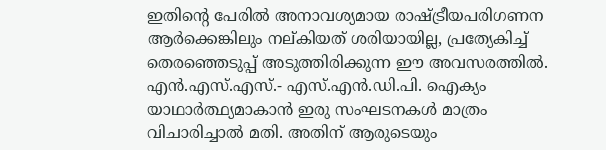ഇതിന്റെ പേരിൽ അനാവശ്യമായ രാഷ്ട്രീയപരിഗണന ആർക്കെങ്കിലും നല്കിയത് ശരിയായില്ല, പ്രത്യേകിച്ച് തെരഞ്ഞെടുപ്പ് അടുത്തിരിക്കുന്ന ഈ അവസരത്തിൽ.
എൻ.എസ്.എസ്.- എസ്.എൻ.ഡി.പി. ഐക്യം യാഥാർത്ഥ്യമാകാൻ ഇരു സംഘടനകൾ മാത്രം വിചാരിച്ചാൽ മതി. അതിന് ആരുടെയും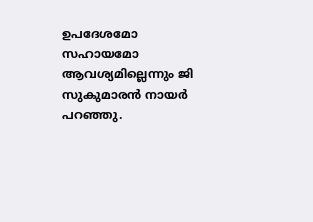ഉപദേശമോ സഹായമോ ആവശ്യമില്ലെന്നും ജി സുകുമാരൻ നായർ പറഞ്ഞു.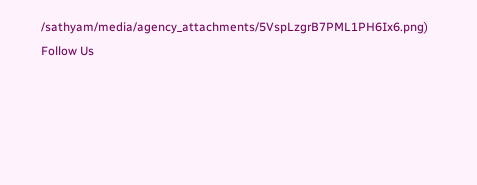/sathyam/media/agency_attachments/5VspLzgrB7PML1PH6Ix6.png)
Follow Us